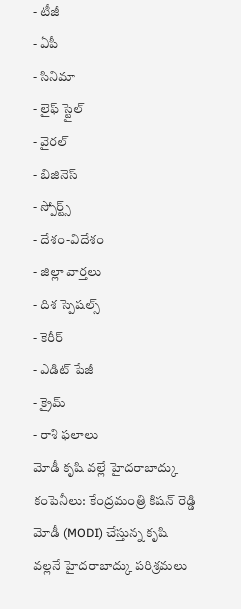- టీజీ
- ఏపీ
- సినిమా
- లైఫ్ స్టైల్
- వైరల్
- బిజినెస్
- స్పోర్ట్స్
- దేశం-విదేశం
- జిల్లా వార్తలు
- దిశ స్పెషల్స్
- కెరీర్
- ఎడిట్ పేజీ
- క్రైమ్
- రాశి ఫలాలు
మోడీ కృషి వల్లే హైదరాబాద్కు కంపెనీలు: కేంద్రమంత్రి కిషన్ రెడ్డి
మోడీ (MODI) చేస్తున్న కృషి వల్లనే హైదరాబాద్కు పరిశ్రమలు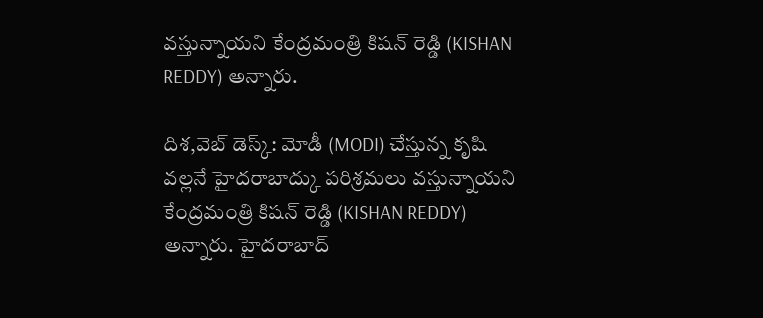వస్తున్నాయని కేంద్రమంత్రి కిషన్ రెడ్డి (KISHAN REDDY) అన్నారు.

దిశ,వెబ్ డెస్క్: మోడీ (MODI) చేస్తున్న కృషి వల్లనే హైదరాబాద్కు పరిశ్రమలు వస్తున్నాయని కేంద్రమంత్రి కిషన్ రెడ్డి (KISHAN REDDY) అన్నారు. హైదరాబాద్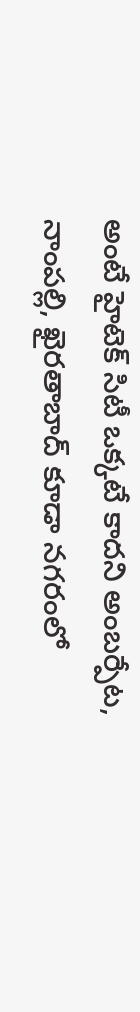అంటే హైటెక్ సిటీ ఒక్కటే కాదని అంబర్పేట, నాంపల్లి, ఖైరతాబాద్ కూడా నగరంలో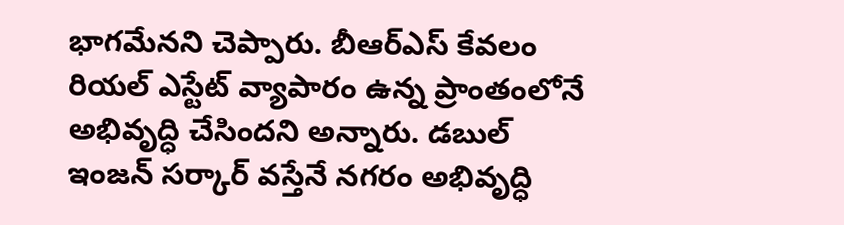భాగమేనని చెప్పారు. బీఆర్ఎస్ కేవలం రియల్ ఎస్టేట్ వ్యాపారం ఉన్న ప్రాంతంలోనే అభివృద్ధి చేసిందని అన్నారు. డబుల్ ఇంజన్ సర్కార్ వస్తేనే నగరం అభివృద్ధి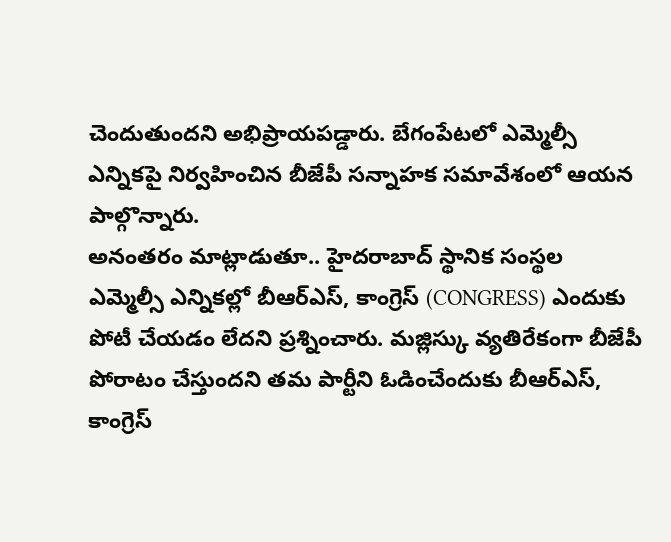చెందుతుందని అభిప్రాయపడ్డారు. బేగంపేటలో ఎమ్మెల్సీ ఎన్నికపై నిర్వహించిన బీజేపీ సన్నాహక సమావేశంలో ఆయన పాల్గొన్నారు.
అనంతరం మాట్లాడుతూ.. హైదరాబాద్ స్థానిక సంస్థల ఎమ్మెల్సీ ఎన్నికల్లో బీఆర్ఎస్, కాంగ్రెస్ (CONGRESS) ఎందుకు పోటీ చేయడం లేదని ప్రశ్నించారు. మజ్లిస్కు వ్యతిరేకంగా బీజేపీ పోరాటం చేస్తుందని తమ పార్టీని ఓడించేందుకు బీఆర్ఎస్, కాంగ్రెస్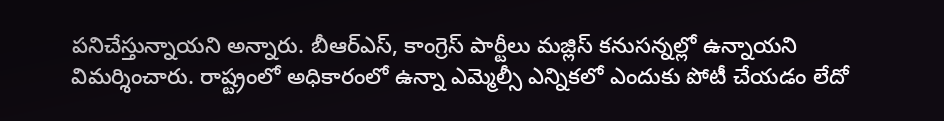పనిచేస్తున్నాయని అన్నారు. బీఆర్ఎస్, కాంగ్రెస్ పార్టీలు మజ్లిస్ కనుసన్నల్లో ఉన్నాయని విమర్శించారు. రాష్ట్రంలో అధికారంలో ఉన్నా ఎమ్మెల్సీ ఎన్నికలో ఎందుకు పోటీ చేయడం లేదో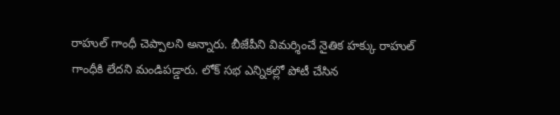రాహుల్ గాంధీ చెప్పాలని అన్నారు. బీజేపీని విమర్శించే నైతిక హక్కు రాహుల్ గాంధీకి లేదని మండిపడ్డారు. లోక్ సభ ఎన్నికల్లో పోటీ చేసిన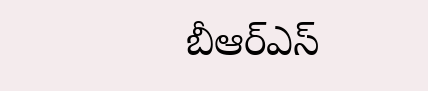బీఆర్ఎస్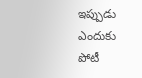ఇప్పుడు ఎందుకు పోటీ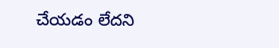చేయడం లేదని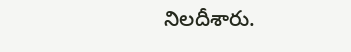నిలదీశారు.